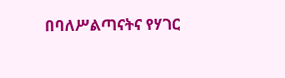በባለሥልጣናትና የሃገር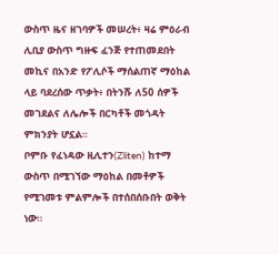ውስጥ ዜና ዘገባዎች መሠረት፥ ዛሬ ምዕራብ ሊቢያ ውስጥ ግዙፍ ፈንጅ የተጠመደበት መኪና በአንድ የፖሊሶች ማሰልጠኛ ማዕከል ላይ ባደረሰው ጥቃት፥ በትንሹ ለ50 ሰዎች መገደልና ለሌሎች በርካቶች መጎዳት ምክንያት ሆኗል።
ቦምቡ የፈነዳው ዚሊተን(Zliten) ከተማ ውስጥ በሚገኘው ማዕከል በመቶዎች የሚገመቱ ምልምሎች በተሰበሰቡበት ወቅት ነው።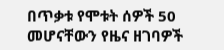በጥቃቱ የሞቱት ሰዎች 50 መሆናቸውን የዜና ዘገባዎች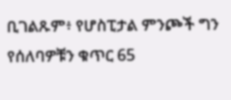ቢገልጹም፥ የሆስፒታል ምንጮች ግን የሰለባዎቹን ቁጥር 65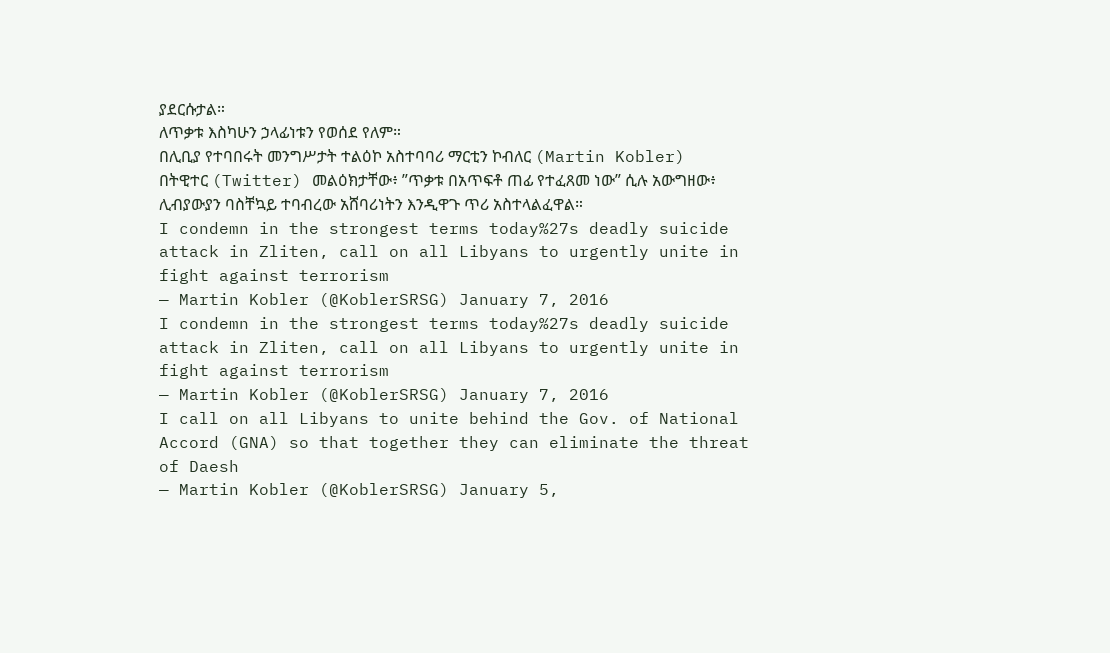ያደርሱታል።
ለጥቃቱ እስካሁን ኃላፊነቱን የወሰደ የለም።
በሊቢያ የተባበሩት መንግሥታት ተልዕኮ አስተባባሪ ማርቲን ኮብለር (Martin Kobler) በትዊተር (Twitter) መልዕክታቸው፥ ”ጥቃቱ በአጥፍቶ ጠፊ የተፈጸመ ነው” ሲሉ አውግዘው፥ ሊብያውያን ባስቸኳይ ተባብረው አሸባሪነትን እንዲዋጉ ጥሪ አስተላልፈዋል።
I condemn in the strongest terms today%27s deadly suicide attack in Zliten, call on all Libyans to urgently unite in fight against terrorism
— Martin Kobler (@KoblerSRSG) January 7, 2016
I condemn in the strongest terms today%27s deadly suicide attack in Zliten, call on all Libyans to urgently unite in fight against terrorism
— Martin Kobler (@KoblerSRSG) January 7, 2016
I call on all Libyans to unite behind the Gov. of National Accord (GNA) so that together they can eliminate the threat of Daesh
— Martin Kobler (@KoblerSRSG) January 5,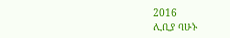2016
ሊቢያ ባሁኑ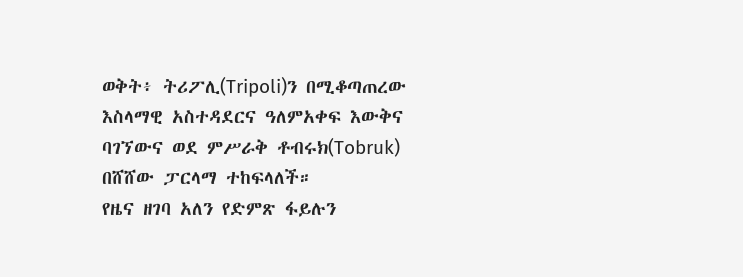ወቅት፥ ትሪፖሊ(Tripoli)ን በሚቆጣጠረው እስላማዊ አስተዳደርና ዓለምአቀፍ እውቅና ባገኘውና ወደ ምሥራቅ ቶብሩክ(Tobruk) በሸሸው ፓርላማ ተከፍላለች።
የዜና ዘገባ አለን የድምጽ ፋይሉን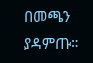በመጫን ያዳምጡ።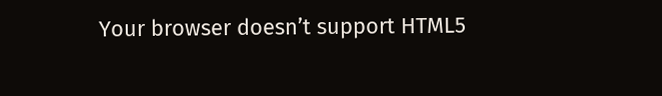Your browser doesn’t support HTML5